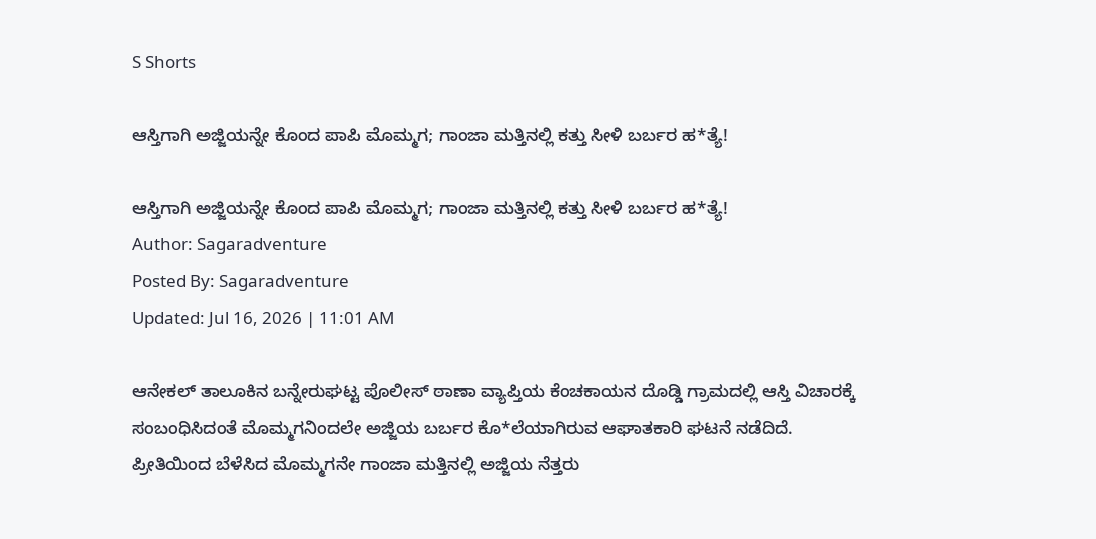S Shorts

ಆಸ್ತಿಗಾಗಿ ಅಜ್ಜಿಯನ್ನೇ ಕೊಂದ ಪಾಪಿ ಮೊಮ್ಮಗ; ಗಾಂಜಾ ಮತ್ತಿನಲ್ಲಿ ಕತ್ತು ಸೀಳಿ ಬರ್ಬರ ಹ*ತ್ಯೆ!

ಆಸ್ತಿಗಾಗಿ ಅಜ್ಜಿಯನ್ನೇ ಕೊಂದ ಪಾಪಿ ಮೊಮ್ಮಗ; ಗಾಂಜಾ ಮತ್ತಿನಲ್ಲಿ ಕತ್ತು ಸೀಳಿ ಬರ್ಬರ ಹ*ತ್ಯೆ!
Author: Sagaradventure
Posted By: Sagaradventure
Updated: Jul 16, 2026 | 11:01 AM

ಆನೇಕಲ್ ತಾಲೂಕಿನ ಬನ್ನೇರುಘಟ್ಟ ಪೊಲೀಸ್ ಠಾಣಾ ವ್ಯಾಪ್ತಿಯ ಕೆಂಚಕಾಯನ ದೊಡ್ಡಿ ಗ್ರಾಮದಲ್ಲಿ ಆಸ್ತಿ ವಿಚಾರಕ್ಕೆ ಸಂಬಂಧಿಸಿದಂತೆ ಮೊಮ್ಮಗನಿಂದಲೇ ಅಜ್ಜಿಯ ಬರ್ಬರ ಕೊ*ಲೆಯಾಗಿರುವ ಆಘಾತಕಾರಿ ಘಟನೆ ನಡೆದಿದೆ. ಪ್ರೀತಿಯಿಂದ ಬೆಳೆಸಿದ ಮೊಮ್ಮಗನೇ ಗಾಂಜಾ ಮತ್ತಿನಲ್ಲಿ ಅಜ್ಜಿಯ ನೆತ್ತರು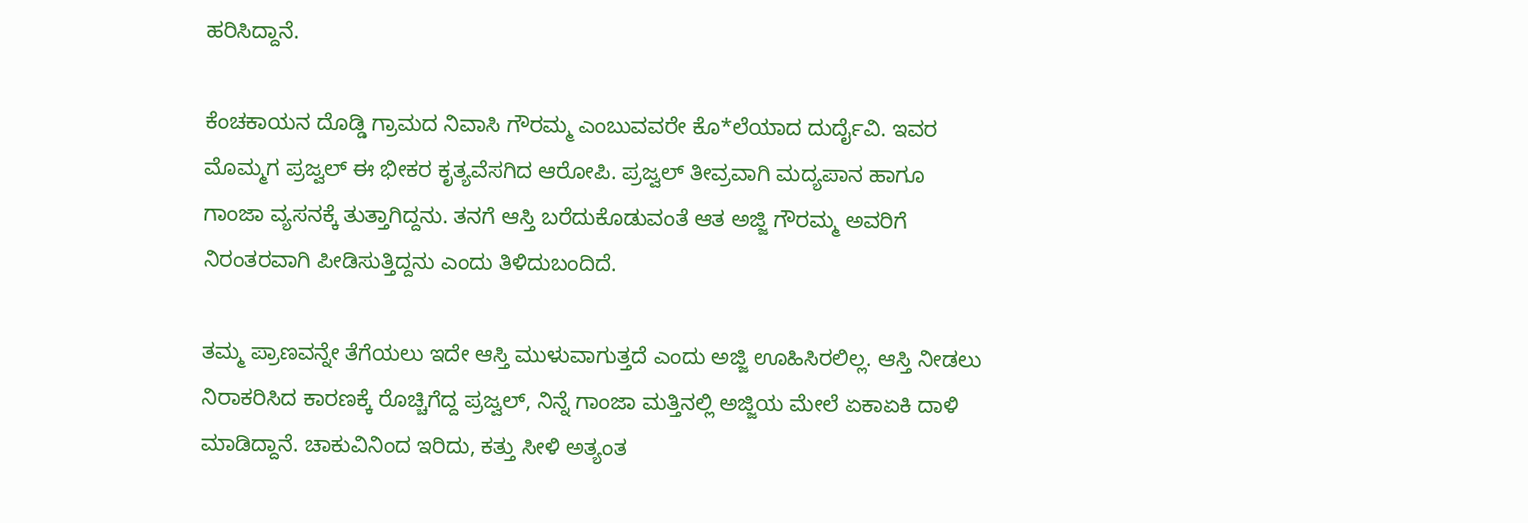ಹರಿಸಿದ್ದಾನೆ.

ಕೆಂಚಕಾಯನ ದೊಡ್ಡಿ ಗ್ರಾಮದ ನಿವಾಸಿ ಗೌರಮ್ಮ ಎಂಬುವವರೇ ಕೊ*ಲೆಯಾದ ದುರ್ದೈವಿ. ಇವರ ಮೊಮ್ಮಗ ಪ್ರಜ್ವಲ್ ಈ ಭೀಕರ ಕೃತ್ಯವೆಸಗಿದ ಆರೋಪಿ. ಪ್ರಜ್ವಲ್ ತೀವ್ರವಾಗಿ ಮದ್ಯಪಾನ ಹಾಗೂ ಗಾಂಜಾ ವ್ಯಸನಕ್ಕೆ ತುತ್ತಾಗಿದ್ದನು. ತನಗೆ ಆಸ್ತಿ ಬರೆದುಕೊಡುವಂತೆ ಆತ ಅಜ್ಜಿ ಗೌರಮ್ಮ ಅವರಿಗೆ ನಿರಂತರವಾಗಿ ಪೀಡಿಸುತ್ತಿದ್ದನು ಎಂದು ತಿಳಿದುಬಂದಿದೆ.

ತಮ್ಮ ಪ್ರಾಣವನ್ನೇ ತೆಗೆಯಲು ಇದೇ ಆಸ್ತಿ ಮುಳುವಾಗುತ್ತದೆ ಎಂದು ಅಜ್ಜಿ ಊಹಿಸಿರಲಿಲ್ಲ. ಆಸ್ತಿ ನೀಡಲು ನಿರಾಕರಿಸಿದ ಕಾರಣಕ್ಕೆ ರೊಚ್ಚಿಗೆದ್ದ ಪ್ರಜ್ವಲ್, ನಿನ್ನೆ ಗಾಂಜಾ ಮತ್ತಿನಲ್ಲಿ ಅಜ್ಜಿಯ ಮೇಲೆ ಏಕಾಏಕಿ ದಾಳಿ ಮಾಡಿದ್ದಾನೆ. ಚಾಕುವಿನಿಂದ ಇರಿದು, ಕತ್ತು ಸೀಳಿ ಅತ್ಯಂತ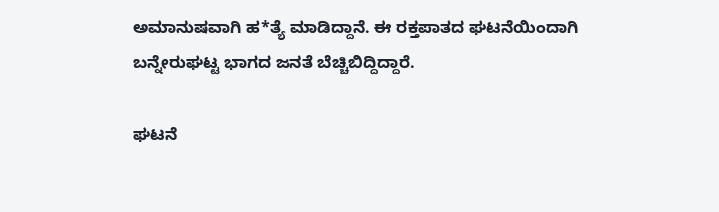ಅಮಾನುಷವಾಗಿ ಹ*ತ್ಯೆ ಮಾಡಿದ್ದಾನೆ. ಈ ರಕ್ತಪಾತದ ಘಟನೆಯಿಂದಾಗಿ ಬನ್ನೇರುಘಟ್ಟ ಭಾಗದ ಜನತೆ ಬೆಚ್ಚಿಬಿದ್ದಿದ್ದಾರೆ.

ಘಟನೆ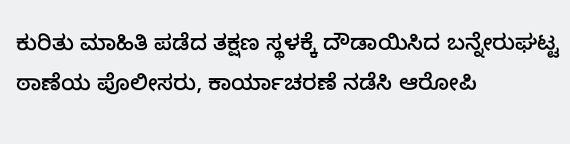ಕುರಿತು ಮಾಹಿತಿ ಪಡೆದ ತಕ್ಷಣ ಸ್ಥಳಕ್ಕೆ ದೌಡಾಯಿಸಿದ ಬನ್ನೇರುಘಟ್ಟ ಠಾಣೆಯ ಪೊಲೀಸರು, ಕಾರ್ಯಾಚರಣೆ ನಡೆಸಿ ಆರೋಪಿ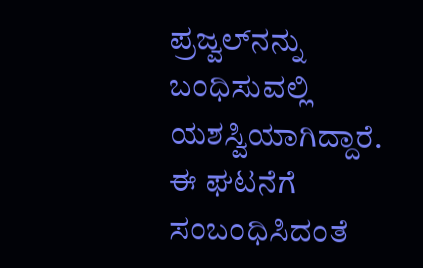ಪ್ರಜ್ವಲ್‌ನನ್ನು ಬಂಧಿಸುವಲ್ಲಿ ಯಶಸ್ವಿಯಾಗಿದ್ದಾರೆ. ಈ ಘಟನೆಗೆ ಸಂಬಂಧಿಸಿದಂತೆ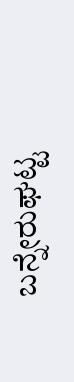ಬನ್ನೇರುಘಟ್ಟ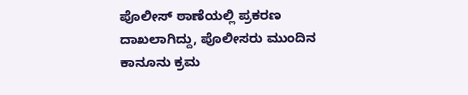ಪೊಲೀಸ್ ಠಾಣೆಯಲ್ಲಿ ಪ್ರಕರಣ ದಾಖಲಾಗಿದ್ದು, ಪೊಲೀಸರು ಮುಂದಿನ ಕಾನೂನು ಕ್ರಮ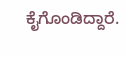ಕೈಗೊಂಡಿದ್ದಾರೆ.